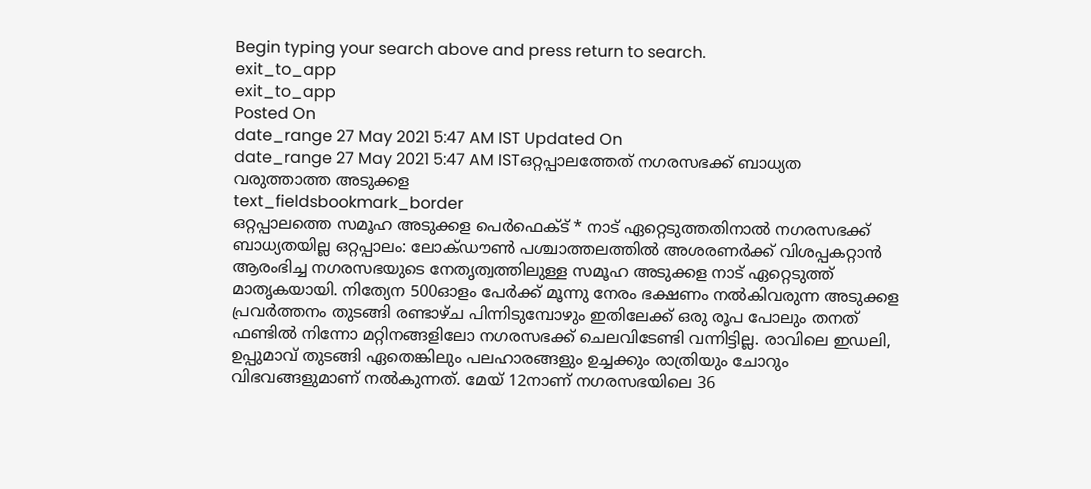Begin typing your search above and press return to search.
exit_to_app
exit_to_app
Posted On
date_range 27 May 2021 5:47 AM IST Updated On
date_range 27 May 2021 5:47 AM ISTഒറ്റപ്പാലത്തേത് നഗരസഭക്ക് ബാധ്യത വരുത്താത്ത അടുക്കള
text_fieldsbookmark_border
ഒറ്റപ്പാലത്തെ സമൂഹ അടുക്കള പെർഫെക്ട് * നാട് ഏറ്റെടുത്തതിനാൽ നഗരസഭക്ക് ബാധ്യതയില്ല ഒറ്റപ്പാലം: ലോക്ഡൗൺ പശ്ചാത്തലത്തിൽ അശരണർക്ക് വിശപ്പകറ്റാൻ ആരംഭിച്ച നഗരസഭയുടെ നേതൃത്വത്തിലുള്ള സമൂഹ അടുക്കള നാട് ഏറ്റെടുത്ത് മാതൃകയായി. നിത്യേന 500ഓളം പേർക്ക് മൂന്നു നേരം ഭക്ഷണം നൽകിവരുന്ന അടുക്കള പ്രവർത്തനം തുടങ്ങി രണ്ടാഴ്ച പിന്നിടുമ്പോഴും ഇതിലേക്ക് ഒരു രൂപ പോലും തനത് ഫണ്ടിൽ നിന്നോ മറ്റിനങ്ങളിലോ നഗരസഭക്ക് ചെലവിടേണ്ടി വന്നിട്ടില്ല. രാവിലെ ഇഡലി, ഉപ്പുമാവ് തുടങ്ങി ഏതെങ്കിലും പലഹാരങ്ങളും ഉച്ചക്കും രാത്രിയും ചോറും വിഭവങ്ങളുമാണ് നൽകുന്നത്. മേയ് 12നാണ് നഗരസഭയിലെ 36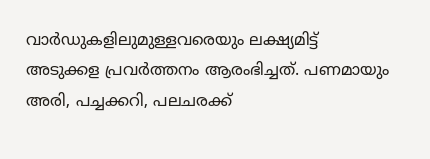വാർഡുകളിലുമുള്ളവരെയും ലക്ഷ്യമിട്ട് അടുക്കള പ്രവർത്തനം ആരംഭിച്ചത്. പണമായും അരി, പച്ചക്കറി, പലചരക്ക്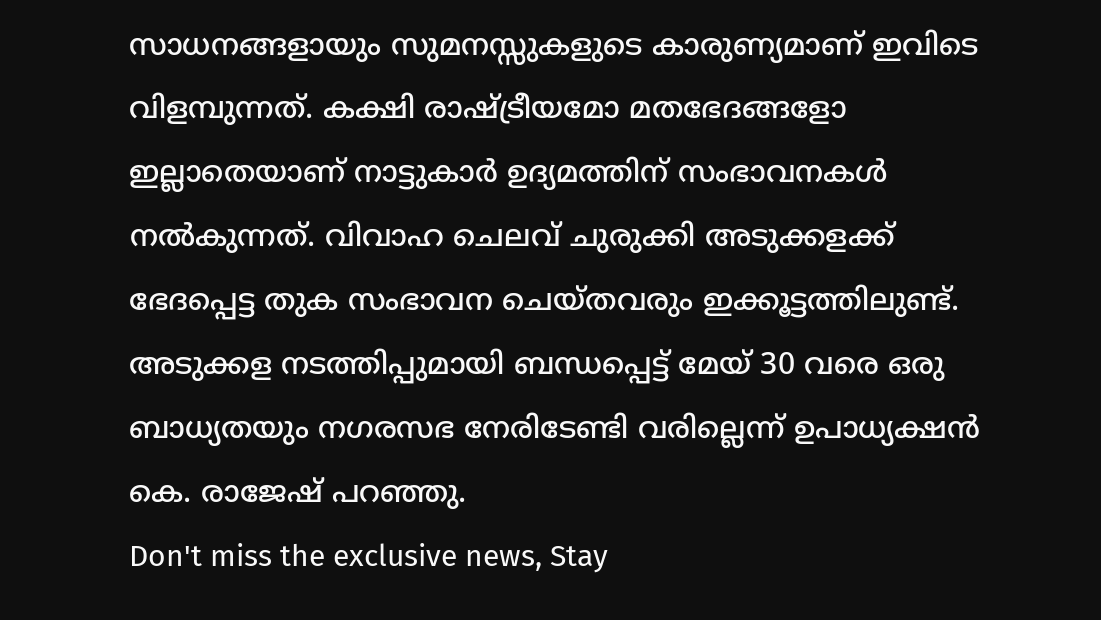സാധനങ്ങളായും സുമനസ്സുകളുടെ കാരുണ്യമാണ് ഇവിടെ വിളമ്പുന്നത്. കക്ഷി രാഷ്ട്രീയമോ മതഭേദങ്ങളോ ഇല്ലാതെയാണ് നാട്ടുകാർ ഉദ്യമത്തിന് സംഭാവനകൾ നൽകുന്നത്. വിവാഹ ചെലവ് ചുരുക്കി അടുക്കളക്ക് ഭേദപ്പെട്ട തുക സംഭാവന ചെയ്തവരും ഇക്കൂട്ടത്തിലുണ്ട്. അടുക്കള നടത്തിപ്പുമായി ബന്ധപ്പെട്ട് മേയ് 30 വരെ ഒരു ബാധ്യതയും നഗരസഭ നേരിടേണ്ടി വരില്ലെന്ന് ഉപാധ്യക്ഷൻ കെ. രാജേഷ് പറഞ്ഞു.
Don't miss the exclusive news, Stay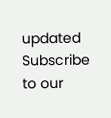updated
Subscribe to our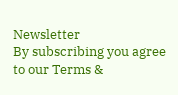Newsletter
By subscribing you agree to our Terms &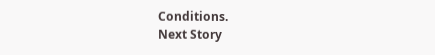Conditions.
Next Story